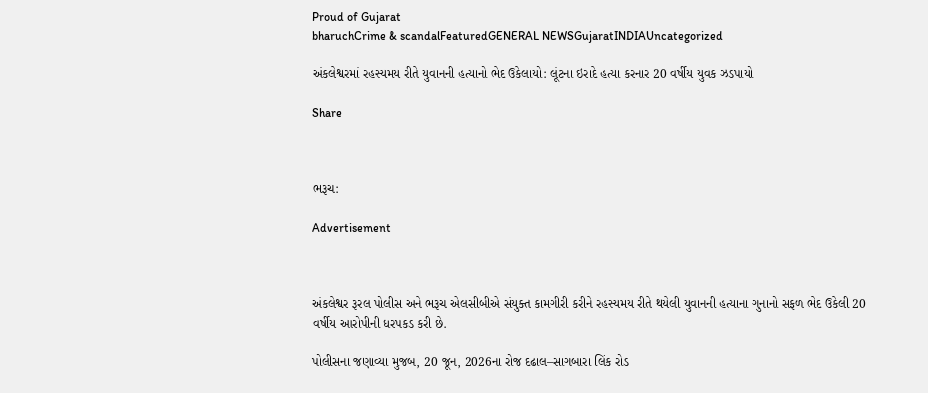Proud of Gujarat
bharuchCrime & scandalFeaturedGENERAL NEWSGujaratINDIAUncategorized

અંકલેશ્વરમાં રહસ્યમય રીતે યુવાનની હત્યાનો ભેદ ઉકેલાયો: લૂંટના ઇરાદે હત્યા કરનાર 20 વર્ષીય યુવક ઝડપાયો

Share



ભરૂચ:

Advertisement



અંકલેશ્વર રૂરલ પોલીસ અને ભરૂચ એલસીબીએ સંયુક્ત કામગીરી કરીને રહસ્યમય રીતે થયેલી યુવાનની હત્યાના ગુનાનો સફળ ભેદ ઉકેલી 20 વર્ષીય આરોપીની ધરપકડ કરી છે.

પોલીસના જણાવ્યા મુજબ, 20 જૂન, 2026ના રોજ દઢાલ–સાગબારા લિંક રોડ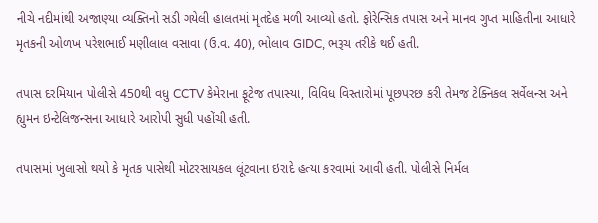નીચે નદીમાંથી અજાણ્યા વ્યક્તિનો સડી ગયેલી હાલતમાં મૃતદેહ મળી આવ્યો હતો. ફોરેન્સિક તપાસ અને માનવ ગુપ્ત માહિતીના આધારે મૃતકની ઓળખ પરેશભાઈ મણીલાલ વસાવા (ઉ.વ. 40), ભોલાવ GIDC, ભરૂચ તરીકે થઈ હતી.

તપાસ દરમિયાન પોલીસે 450થી વધુ CCTV કેમેરાના ફૂટેજ તપાસ્યા, વિવિધ વિસ્તારોમાં પૂછપરછ કરી તેમજ ટેક્નિકલ સર્વેલન્સ અને હ્યુમન ઇન્ટેલિજન્સના આધારે આરોપી સુધી પહોંચી હતી.

તપાસમાં ખુલાસો થયો કે મૃતક પાસેથી મોટરસાયકલ લૂંટવાના ઇરાદે હત્યા કરવામાં આવી હતી. પોલીસે નિર્મલ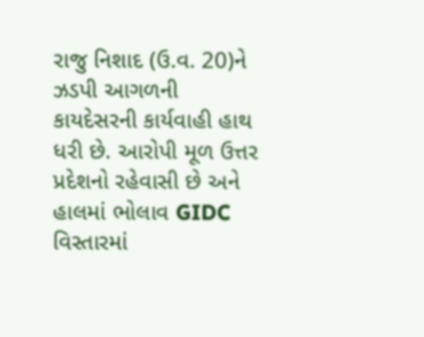રાજુ નિશાદ (ઉ.વ. 20)ને ઝડપી આગળની કાયદેસરની કાર્યવાહી હાથ ધરી છે. આરોપી મૂળ ઉત્તર પ્રદેશનો રહેવાસી છે અને હાલમાં ભોલાવ GIDC વિસ્તારમાં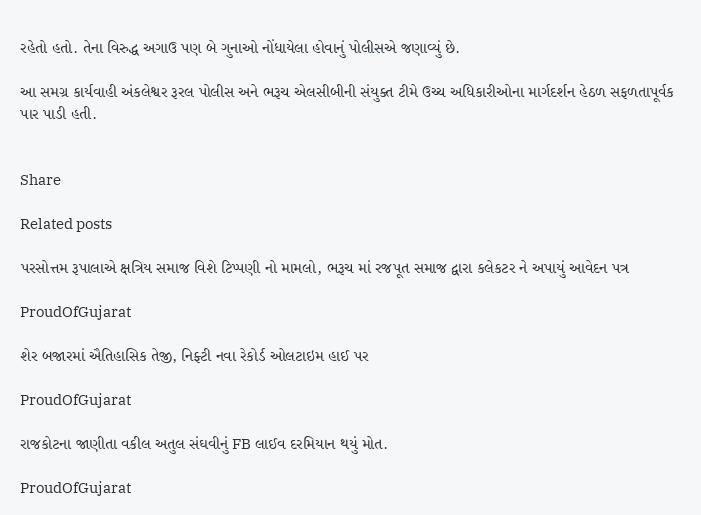રહેતો હતો. તેના વિરુદ્ધ અગાઉ પણ બે ગુનાઓ નોંધાયેલા હોવાનું પોલીસએ જણાવ્યું છે.

આ સમગ્ર કાર્યવાહી અંકલેશ્વર રૂરલ પોલીસ અને ભરૂચ એલસીબીની સંયુક્ત ટીમે ઉચ્ચ અધિકારીઓના માર્ગદર્શન હેઠળ સફળતાપૂર્વક પાર પાડી હતી.


Share

Related posts

પરસોત્તમ રૂપાલાએ ક્ષત્રિય સમાજ વિશે ટિપ્પણી નો મામલો, ભરૂચ માં રજપૂત સમાજ દ્વારા કલેકટર ને અપાયું આવેદન પત્ર

ProudOfGujarat

શેર બજારમાં ઐતિહાસિક તેજી, નિફ્ટી નવા રેકોર્ડ ઓલટાઇમ હાઈ પર

ProudOfGujarat

રાજકોટના જાણીતા વકીલ અતુલ સંઘવીનું FB લાઈવ દરમિયાન થયું મોત.

ProudOfGujarat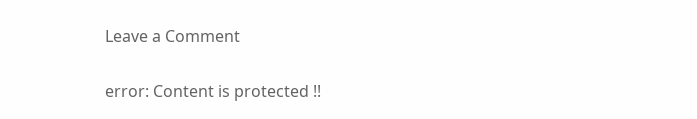Leave a Comment

error: Content is protected !!